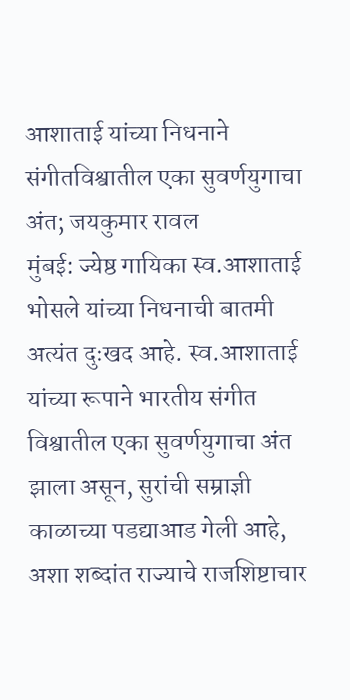आशाताई यांच्या निधनाने संगीतविश्वातील एका सुवर्णयुगाचा अंत; जयकुमार रावल
मुंबई: ज्येष्ठ गायिका स्व.आशाताई भोसले यांच्या निधनाची बातमी अत्यंत दुःखद आहे. स्व.आशाताई यांच्या रूपाने भारतीय संगीत विश्वातील एका सुवर्णयुगाचा अंत झाला असून, सुरांची सम्राज्ञी काळाच्या पडद्याआड गेली आहे, अशा शब्दांत राज्याचे राजशिष्टाचार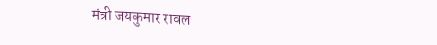मंत्री जयकुमार रावल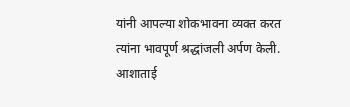यांनी आपल्या शोकभावना व्यक्त करत त्यांना भावपूर्ण श्रद्धांजली अर्पण केली. आशाताई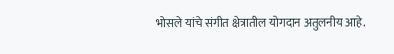भोसले यांचे संगीत क्षेत्रातील योगदान अतुलनीय आहे.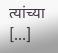त्यांच्या […]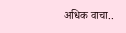अधिक वाचा..